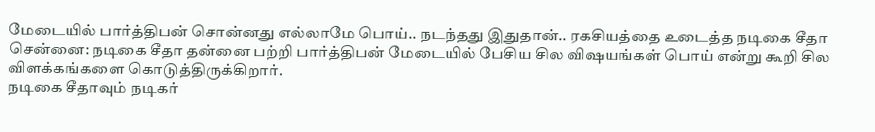மேடையில் பார்த்திபன் சொன்னது எல்லாமே பொய்.. நடந்தது இதுதான்.. ரகசியத்தை உடைத்த நடிகை சீதா
சென்னை: நடிகை சீதா தன்னை பற்றி பார்த்திபன் மேடையில் பேசிய சில விஷயங்கள் பொய் என்று கூறி சில விளக்கங்களை கொடுத்திருக்கிறார்.
நடிகை சீதாவும் நடிகர்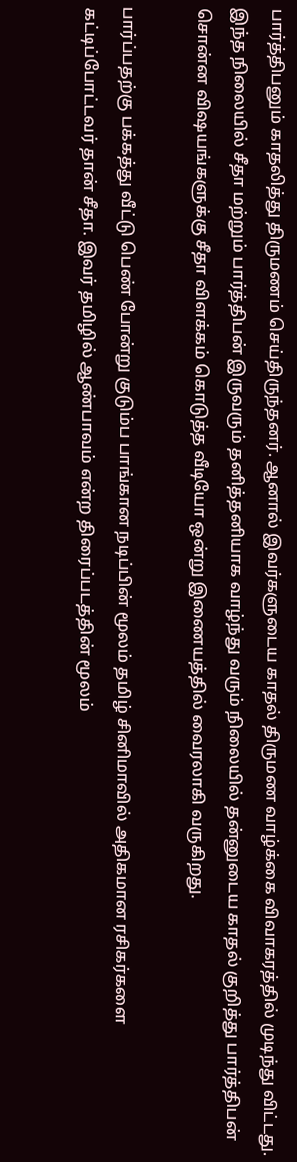பார்த்திபனும் காதலித்து திருமணம் செய்திருந்தனர். ஆனால் இவர்களுடைய காதல் திருமண வாழ்க்கை விவாகரத்தில் முடிந்து விட்டது.
இந்த நிலையில் சீதா மற்றும் பார்த்திபன் இருவரும் தனித்தனியாக வாழ்ந்து வரும் நிலையில் தன்னுடைய காதல் குறித்து பார்த்திபன் சொன்ன விஷயங்களுக்கு சீதா விளக்கம் கொடுத்த வீடியோ ஒன்று இணையத்தில் வைரலாகி வருகிறது.

பார்ப்பதற்கு பக்கத்து வீட்டு பெண் போன்று குடும்ப பாங்கான நடிப்பின் மூலம் தமிழ் சினிமாவில் அதிகமான ரசிகர்களை கட்டிப்போட்டவர் தான் சீதா. இவர் தமிழில் ஆண்பாவம் என்ற திரைப்படத்தின் மூலம்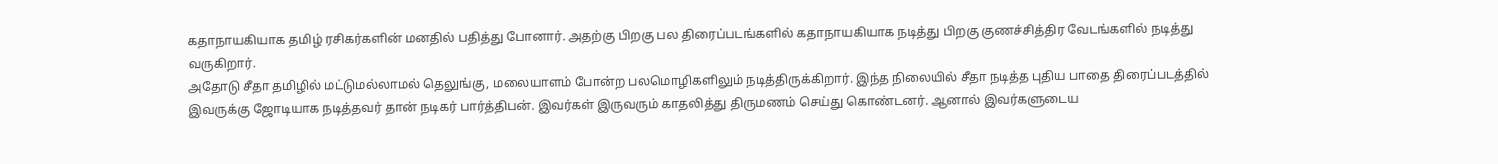கதாநாயகியாக தமிழ் ரசிகர்களின் மனதில் பதித்து போனார். அதற்கு பிறகு பல திரைப்படங்களில் கதாநாயகியாக நடித்து பிறகு குணச்சித்திர வேடங்களில் நடித்து வருகிறார்.
அதோடு சீதா தமிழில் மட்டுமல்லாமல் தெலுங்கு, மலையாளம் போன்ற பலமொழிகளிலும் நடித்திருக்கிறார். இந்த நிலையில் சீதா நடித்த புதிய பாதை திரைப்படத்தில் இவருக்கு ஜோடியாக நடித்தவர் தான் நடிகர் பார்த்திபன். இவர்கள் இருவரும் காதலித்து திருமணம் செய்து கொண்டனர். ஆனால் இவர்களுடைய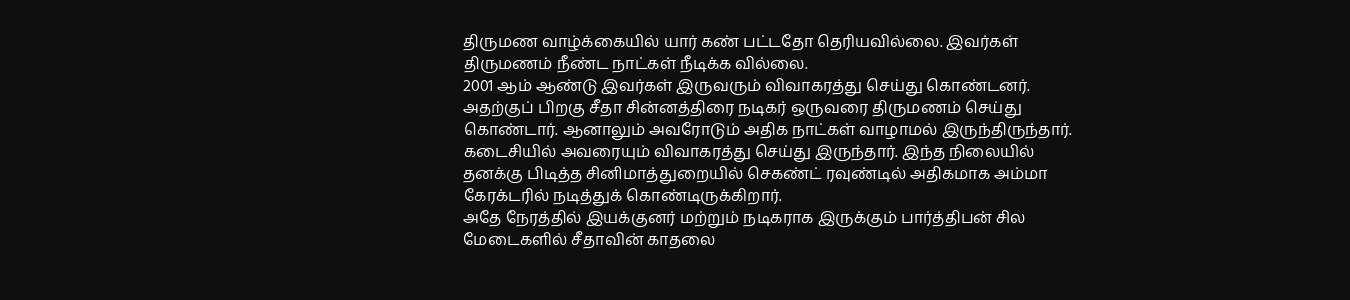திருமண வாழ்க்கையில் யார் கண் பட்டதோ தெரியவில்லை. இவர்கள் திருமணம் நீண்ட நாட்கள் நீடிக்க வில்லை.
2001 ஆம் ஆண்டு இவர்கள் இருவரும் விவாகரத்து செய்து கொண்டனர். அதற்குப் பிறகு சீதா சின்னத்திரை நடிகர் ஒருவரை திருமணம் செய்து கொண்டார். ஆனாலும் அவரோடும் அதிக நாட்கள் வாழாமல் இருந்திருந்தார். கடைசியில் அவரையும் விவாகரத்து செய்து இருந்தார். இந்த நிலையில் தனக்கு பிடித்த சினிமாத்துறையில் செகண்ட் ரவுண்டில் அதிகமாக அம்மா கேரக்டரில் நடித்துக் கொண்டிருக்கிறார்.
அதே நேரத்தில் இயக்குனர் மற்றும் நடிகராக இருக்கும் பார்த்திபன் சில மேடைகளில் சீதாவின் காதலை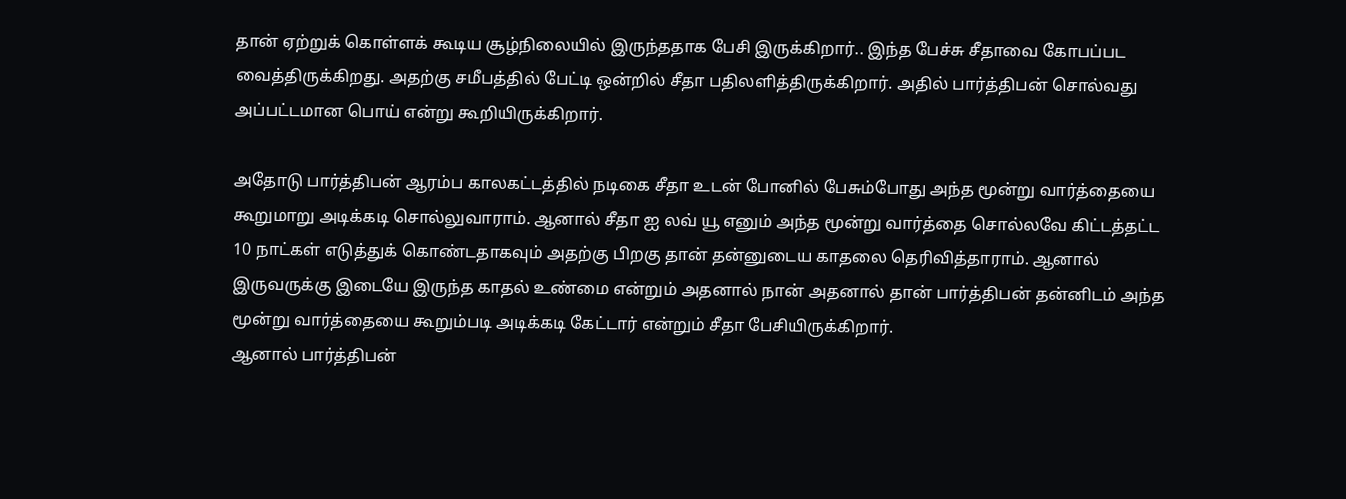தான் ஏற்றுக் கொள்ளக் கூடிய சூழ்நிலையில் இருந்ததாக பேசி இருக்கிறார்.. இந்த பேச்சு சீதாவை கோபப்பட வைத்திருக்கிறது. அதற்கு சமீபத்தில் பேட்டி ஒன்றில் சீதா பதிலளித்திருக்கிறார். அதில் பார்த்திபன் சொல்வது அப்பட்டமான பொய் என்று கூறியிருக்கிறார்.

அதோடு பார்த்திபன் ஆரம்ப காலகட்டத்தில் நடிகை சீதா உடன் போனில் பேசும்போது அந்த மூன்று வார்த்தையை கூறுமாறு அடிக்கடி சொல்லுவாராம். ஆனால் சீதா ஐ லவ் யூ எனும் அந்த மூன்று வார்த்தை சொல்லவே கிட்டத்தட்ட 10 நாட்கள் எடுத்துக் கொண்டதாகவும் அதற்கு பிறகு தான் தன்னுடைய காதலை தெரிவித்தாராம். ஆனால் இருவருக்கு இடையே இருந்த காதல் உண்மை என்றும் அதனால் நான் அதனால் தான் பார்த்திபன் தன்னிடம் அந்த மூன்று வார்த்தையை கூறும்படி அடிக்கடி கேட்டார் என்றும் சீதா பேசியிருக்கிறார்.
ஆனால் பார்த்திபன்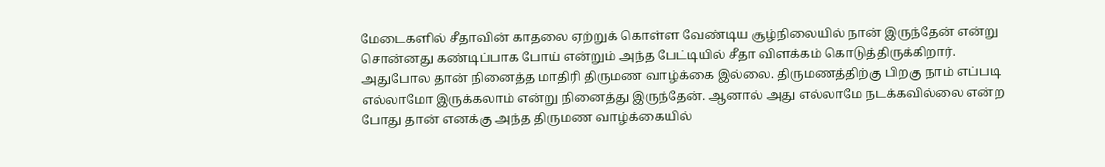மேடைகளில் சீதாவின் காதலை ஏற்றுக் கொள்ள வேண்டிய சூழ்நிலையில் நான் இருந்தேன் என்று சொன்னது கண்டிப்பாக போய் என்றும் அந்த பேட்டியில் சீதா விளக்கம் கொடுத்திருக்கிறார். அதுபோல தான் நினைத்த மாதிரி திருமண வாழ்க்கை இல்லை. திருமணத்திற்கு பிறகு நாம் எப்படி எல்லாமோ இருக்கலாம் என்று நினைத்து இருந்தேன். ஆனால் அது எல்லாமே நடக்கவில்லை என்ற போது தான் எனக்கு அந்த திருமண வாழ்க்கையில்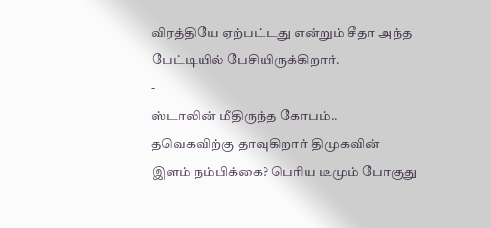விரத்தியே ஏற்பட்டது என்றும் சீதா அந்த பேட்டியில் பேசியிருக்கிறார்.
-
ஸ்டாலின் மீதிருந்த கோபம்.. தவெகவிற்கு தாவுகிறார் திமுகவின் இளம் நம்பிக்கை? பெரிய டீமும் போகுது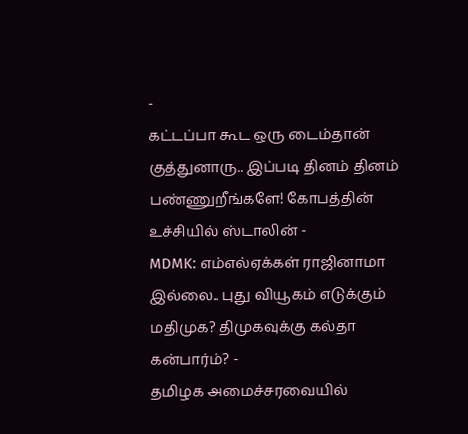-
கட்டப்பா கூட ஒரு டைம்தான் குத்துனாரு.. இப்படி தினம் தினம் பண்ணுறீங்களே! கோபத்தின் உச்சியில் ஸ்டாலின் -
MDMK: எம்எல்ஏக்கள் ராஜினாமா இல்லை.. புது வியூகம் எடுக்கும் மதிமுக? திமுகவுக்கு கல்தா கன்பார்ம்? -
தமிழக அமைச்சரவையில்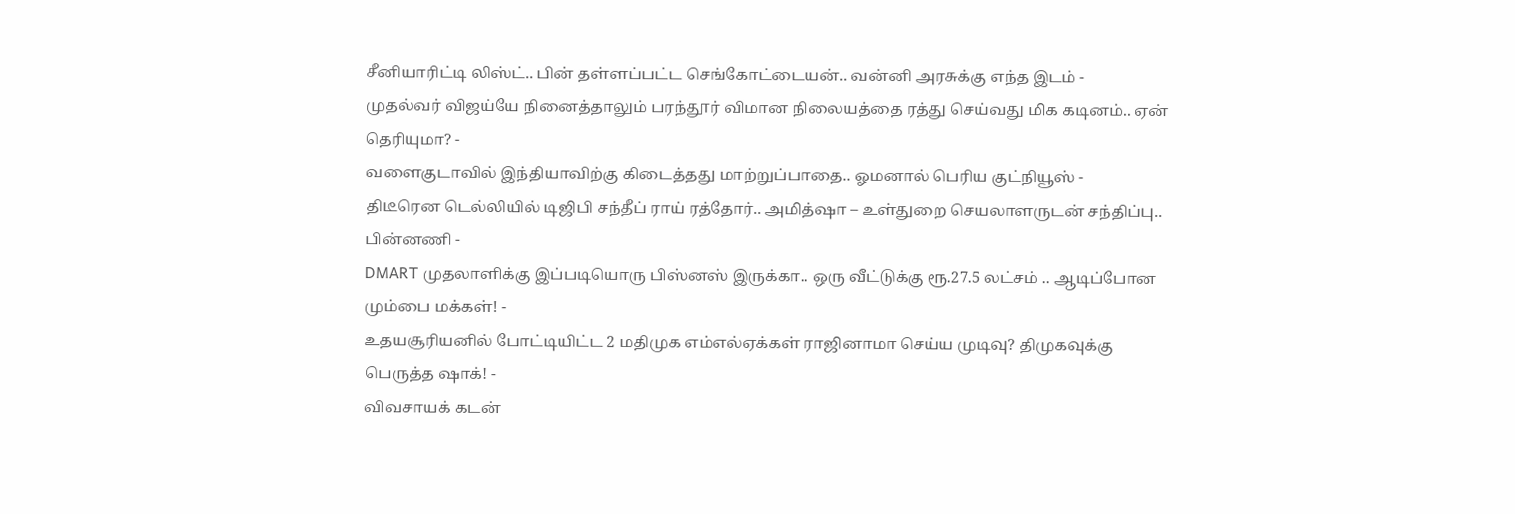சீனியாரிட்டி லிஸ்ட்.. பின் தள்ளப்பட்ட செங்கோட்டையன்.. வன்னி அரசுக்கு எந்த இடம் -
முதல்வர் விஜய்யே நினைத்தாலும் பரந்தூர் விமான நிலையத்தை ரத்து செய்வது மிக கடினம்.. ஏன் தெரியுமா? -
வளைகுடாவில் இந்தியாவிற்கு கிடைத்தது மாற்றுப்பாதை.. ஓமனால் பெரிய குட்நியூஸ் -
திடீரென டெல்லியில் டிஜிபி சந்தீப் ராய் ரத்தோர்.. அமித்ஷா – உள்துறை செயலாளருடன் சந்திப்பு.. பின்னணி -
DMART முதலாளிக்கு இப்படியொரு பிஸ்னஸ் இருக்கா.. ஒரு வீட்டுக்கு ரூ.27.5 லட்சம் .. ஆடிப்போன மும்பை மக்கள்! -
உதயசூரியனில் போட்டியிட்ட 2 மதிமுக எம்எல்ஏக்கள் ராஜினாமா செய்ய முடிவு? திமுகவுக்கு பெருத்த ஷாக்! -
விவசாயக் கடன்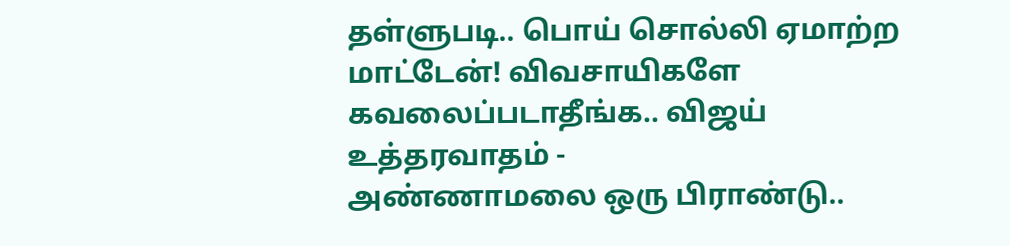தள்ளுபடி.. பொய் சொல்லி ஏமாற்ற மாட்டேன்! விவசாயிகளே கவலைப்படாதீங்க.. விஜய் உத்தரவாதம் -
அண்ணாமலை ஒரு பிராண்டு..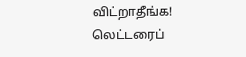விட்றாதீங்க! லெட்டரைப்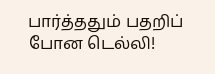பார்த்ததும் பதறிப் போன டெல்லி!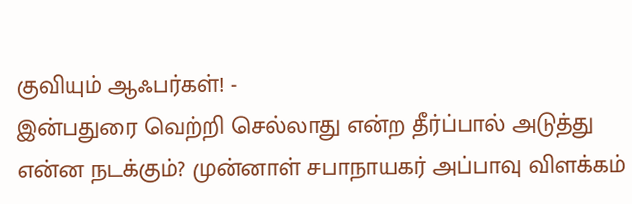குவியும் ஆஃபர்கள்! -
இன்பதுரை வெற்றி செல்லாது என்ற தீர்ப்பால் அடுத்து என்ன நடக்கும்? முன்னாள் சபாநாயகர் அப்பாவு விளக்கம்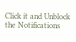Click it and Unblock the Notifications